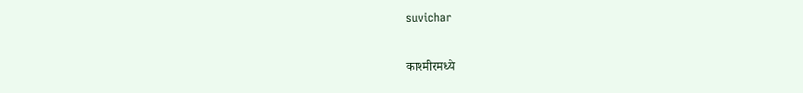suvichar

काश्मीरमध्ये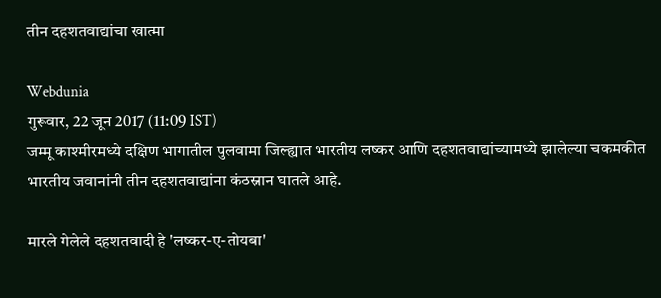तीन दहशतवाद्यांचा खात्मा

Webdunia
गुरूवार, 22 जून 2017 (11:09 IST)
जम्मू काश्मीरमध्ये दक्षिण भागातील पुलवामा जिल्ह्यात भारतीय लष्कर आणि दहशतवाद्यांच्यामध्ये झालेल्या चकमकीत भारतीय जवानांनी तीन दहशतवाद्यांना कंठस्नान घातले आहे.

मारले गेलेले दहशतवादी हे 'लष्कर-ए-तोयबा'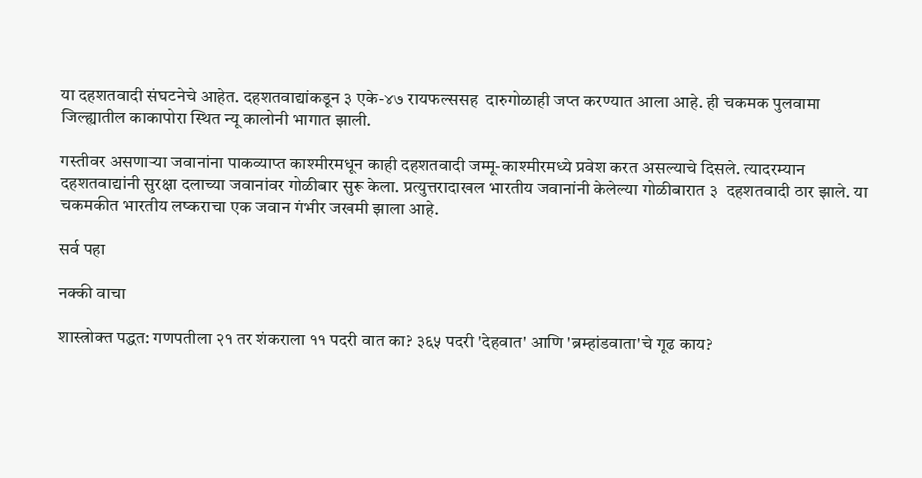या दहशतवादी संघटनेचे आहेत. दहशतवाद्यांकडून ३ एके-४७ रायफल्ससह  दारुगोळाही जप्त करण्यात आला आहे. ही चकमक पुलवामा जिल्ह्यातील काकापोरा स्थित न्यू कालोनी भागात झाली.

गस्तीवर असणाऱ्या जवानांना पाकव्याप्त काश्मीरमधून काही दहशतवादी जम्मू-काश्मीरमध्ये प्रवेश करत असल्याचे दिसले. त्यादरम्यान दहशतवाद्यांनी सुरक्षा दलाच्या जवानांवर गोळीबार सुरू केला. प्रत्युत्तरादाखल भारतीय जवानांनी केलेल्या गोळीबारात ३  दहशतवादी ठार झाले. या चकमकीत भारतीय लष्कराचा एक जवान गंभीर जखमी झाला आहे.

सर्व पहा

नक्की वाचा

शास्त्रोक्त पद्धत: गणपतीला २१ तर शंकराला ११ पदरी वात का? ३६५ पदरी 'देहवात' आणि 'ब्रम्हांडवाता'चे गूढ काय?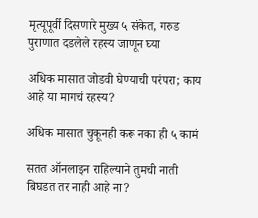मृत्यूपूर्वी दिसणारे मुख्य ५ संकेत, गरुड पुराणात दडलेले रहस्य जाणून घ्या

अधिक मासात जोडवी घेण्याची परंपरा; काय आहे या मागचं रहस्य?

अधिक मासात चुकूनही करू नका ही ५ कामं

सतत ऑनलाइन राहिल्याने तुमची नाती बिघडत तर नाही आहे ना?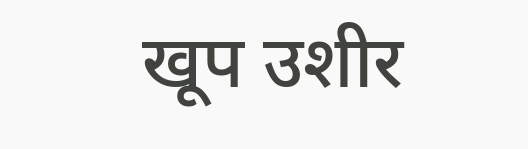खूप उशीर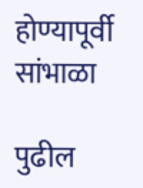होण्यापूर्वी सांभाळा

पुढील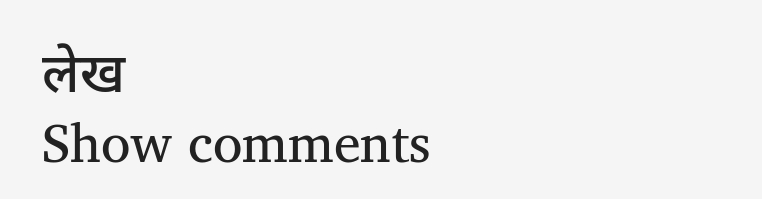लेख
Show comments